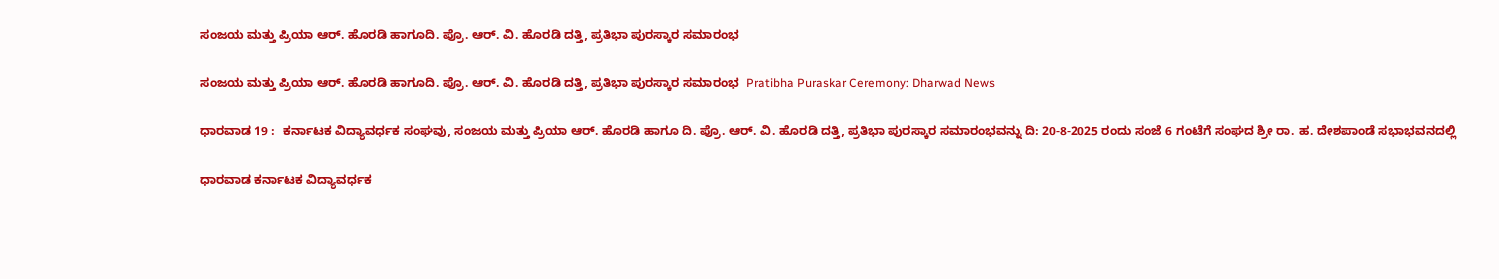ಸಂಜಯ ಮತ್ತು ಪ್ರಿಯಾ ಆರ್‌. ಹೊರಡಿ ಹಾಗೂದಿ. ಪ್ರೊ. ಆರ್‌. ವಿ. ಹೊರಡಿ ದತ್ತಿ, ಪ್ರತಿಭಾ ಪುರಸ್ಕಾರ ಸಮಾರಂಭ

ಸಂಜಯ ಮತ್ತು ಪ್ರಿಯಾ ಆರ್‌. ಹೊರಡಿ ಹಾಗೂದಿ. ಪ್ರೊ. ಆರ್‌. ವಿ. ಹೊರಡಿ ದತ್ತಿ, ಪ್ರತಿಭಾ ಪುರಸ್ಕಾರ ಸಮಾರಂಭ  Pratibha Puraskar Ceremony: Dharwad News

ಧಾರವಾಡ 19 :  ಕರ್ನಾಟಕ ವಿದ್ಯಾವರ್ಧಕ ಸಂಘವು, ಸಂಜಯ ಮತ್ತು ಪ್ರಿಯಾ ಆರ್‌. ಹೊರಡಿ ಹಾಗೂ ದಿ. ಪ್ರೊ. ಆರ್‌. ವಿ. ಹೊರಡಿ ದತ್ತಿ, ಪ್ರತಿಭಾ ಪುರಸ್ಕಾರ ಸಮಾರಂಭವನ್ನು ದಿ: 20-8-2025 ರಂದು ಸಂಜೆ 6 ಗಂಟೆಗೆ ಸಂಘದ ಶ್ರೀ ರಾ. ಹ. ದೇಶಪಾಂಡೆ ಸಭಾಭವನದಲ್ಲಿ

ಧಾರವಾಡ ಕರ್ನಾಟಕ ವಿದ್ಯಾವರ್ಧಕ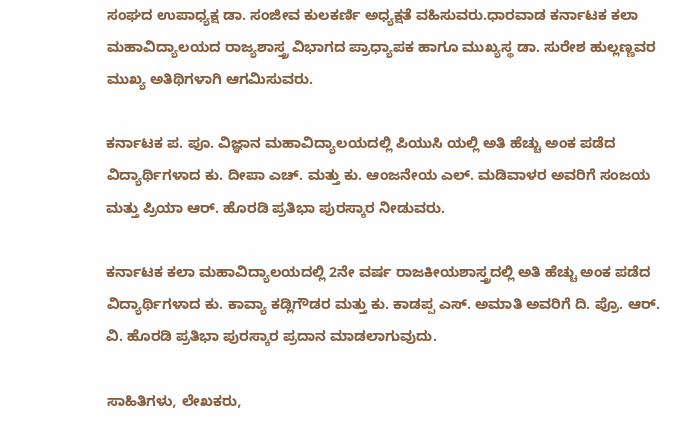ಸಂಘದ ಉಪಾಧ್ಯಕ್ಷ ಡಾ. ಸಂಜೀವ ಕುಲಕರ್ಣಿ ಅಧ್ಯಕ್ಷತೆ ವಹಿಸುವರು.ಧಾರವಾಡ ಕರ್ನಾಟಕ ಕಲಾ ಮಹಾವಿದ್ಯಾಲಯದ ರಾಜ್ಯಶಾಸ್ತ್ರ ವಿಭಾಗದ ಪ್ರಾಧ್ಯಾಪಕ ಹಾಗೂ ಮುಖ್ಯಸ್ಥ ಡಾ. ಸುರೇಶ ಹುಲ್ಲಣ್ಣವರ ಮುಖ್ಯ ಅತಿಥಿಗಳಾಗಿ ಆಗಮಿಸುವರು.

ಕರ್ನಾಟಕ ಪ. ಪೂ. ವಿಜ್ಞಾನ ಮಹಾವಿದ್ಯಾಲಯದಲ್ಲಿ ಪಿಯುಸಿ ಯಲ್ಲಿ ಅತಿ ಹೆಚ್ಚು ಅಂಕ ಪಡೆದ ವಿದ್ಯಾರ್ಥಿಗಳಾದ ಕು. ದೀಪಾ ಎಚ್‌. ಮತ್ತು ಕು. ಆಂಜನೇಯ ಎಲ್‌. ಮಡಿವಾಳರ ಅವರಿಗೆ ಸಂಜಯ ಮತ್ತು ಪ್ರಿಯಾ ಆರ್‌. ಹೊರಡಿ ಪ್ರತಿಭಾ ಪುರಸ್ಕಾರ ನೀಡುವರು.

ಕರ್ನಾಟಕ ಕಲಾ ಮಹಾವಿದ್ಯಾಲಯದಲ್ಲಿ 2ನೇ ವರ್ಷ ರಾಜಕೀಯಶಾಸ್ತ್ರದಲ್ಲಿ ಅತಿ ಹೆಚ್ಚು ಅಂಕ ಪಡೆದ ವಿದ್ಯಾರ್ಥಿಗಳಾದ ಕು. ಕಾವ್ಯಾ ಕಡ್ಲಿಗೌಡರ ಮತ್ತು ಕು. ಕಾಡಪ್ಪ ಎಸ್‌. ಅಮಾತಿ ಅವರಿಗೆ ದಿ. ಪ್ರೊ. ಆರ್‌. ವಿ. ಹೊರಡಿ ಪ್ರತಿಭಾ ಪುರಸ್ಕಾರ ಪ್ರದಾನ ಮಾಡಲಾಗುವುದು.

ಸಾಹಿತಿಗಳು, ಲೇಖಕರು,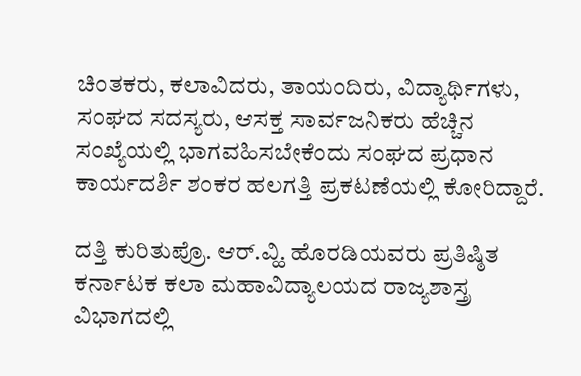ಚಿಂತಕರು, ಕಲಾವಿದರು, ತಾಯಂದಿರು, ವಿದ್ಯಾರ್ಥಿಗಳು, ಸಂಘದ ಸದಸ್ಯರು, ಆಸಕ್ತ ಸಾರ್ವಜನಿಕರು ಹೆಚ್ಚಿನ ಸಂಖ್ಯೆಯಲ್ಲಿ ಭಾಗವಹಿಸಬೇಕೆಂದು ಸಂಘದ ಪ್ರಧಾನ ಕಾರ್ಯದರ್ಶಿ ಶಂಕರ ಹಲಗತ್ತಿ ಪ್ರಕಟಣೆಯಲ್ಲಿ ಕೋರಿದ್ದಾರೆ.

ದತ್ತಿ ಕುರಿತುಪ್ರೊ. ಆರ್‌.ವ್ಹಿ. ಹೊರಡಿಯವರು ಪ್ರತಿಷ್ಠಿತ ಕರ್ನಾಟಕ ಕಲಾ ಮಹಾವಿದ್ಯಾಲಯದ ರಾಜ್ಯಶಾಸ್ತ್ರ ವಿಭಾಗದಲ್ಲಿ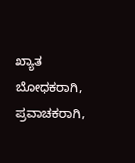ಖ್ಯಾತ ಬೋಧಕರಾಗಿ, ಪ್ರವಾಚಕರಾಗಿ,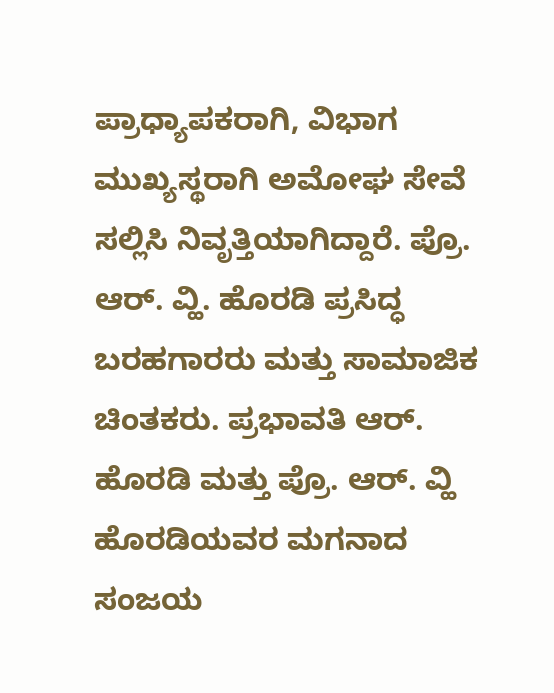ಪ್ರಾಧ್ಯಾಪಕರಾಗಿ, ವಿಭಾಗ ಮುಖ್ಯಸ್ಥರಾಗಿ ಅಮೋಘ ಸೇವೆ ಸಲ್ಲಿಸಿ ನಿವೃತ್ತಿಯಾಗಿದ್ದಾರೆ. ಪ್ರೊ. ಆರ್‌. ವ್ಹಿ. ಹೊರಡಿ ಪ್ರಸಿದ್ಧ ಬರಹಗಾರರು ಮತ್ತು ಸಾಮಾಜಿಕ ಚಿಂತಕರು. ಪ್ರಭಾವತಿ ಆರ್‌. ಹೊರಡಿ ಮತ್ತು ಪ್ರೊ. ಆರ್‌. ವ್ಹಿ ಹೊರಡಿಯವರ ಮಗನಾದ ಸಂಜಯ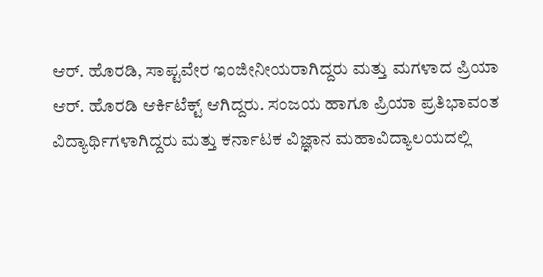ಆರ್‌. ಹೊರಡಿ, ಸಾಪ್ಟವೇರ ಇಂಜೀನೀಯರಾಗಿದ್ದರು ಮತ್ತು ಮಗಳಾದ ಪ್ರಿಯಾ ಆರ್‌. ಹೊರಡಿ ಆರ್ಕಿಟೆಕ್ಟ್‌ ಆಗಿದ್ದರು. ಸಂಜಯ ಹಾಗೂ ಪ್ರಿಯಾ ಪ್ರತಿಭಾವಂತ ವಿದ್ಯಾರ್ಥಿಗಳಾಗಿದ್ದರು ಮತ್ತು ಕರ್ನಾಟಕ ವಿಜ್ಞಾನ ಮಹಾವಿದ್ಯಾಲಯದಲ್ಲಿ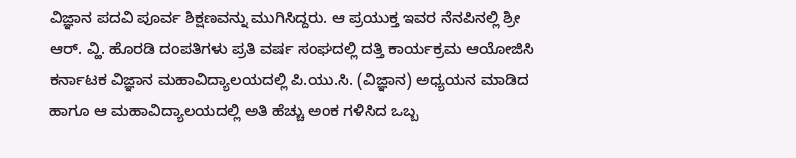ವಿಜ್ಞಾನ ಪದವಿ ಪೂರ್ವ ಶಿಕ್ಷಣವನ್ನು ಮುಗಿಸಿದ್ದರು. ಆ ಪ್ರಯುಕ್ತ ಇವರ ನೆನಪಿನಲ್ಲಿ ಶ್ರೀ ಆರ್‌. ವ್ಹಿ. ಹೊರಡಿ ದಂಪತಿಗಳು ಪ್ರತಿ ವರ್ಷ ಸಂಘದಲ್ಲಿ ದತ್ತಿ ಕಾರ್ಯಕ್ರಮ ಆಯೋಜಿಸಿ ಕರ್ನಾಟಕ ವಿಜ್ಞಾನ ಮಹಾವಿದ್ಯಾಲಯದಲ್ಲಿ ಪಿ.ಯು.ಸಿ. (ವಿಜ್ಞಾನ) ಅಧ್ಯಯನ ಮಾಡಿದ ಹಾಗೂ ಆ ಮಹಾವಿದ್ಯಾಲಯದಲ್ಲಿ ಅತಿ ಹೆಚ್ಚು ಅಂಕ ಗಳಿಸಿದ ಒಬ್ಬ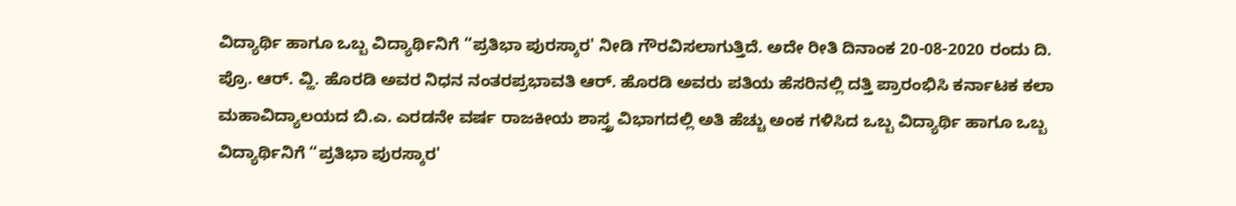ವಿದ್ಯಾರ್ಥಿ ಹಾಗೂ ಒಬ್ಬ ವಿದ್ಯಾರ್ಥಿನಿಗೆ “ಪ್ರತಿಭಾ ಪುರಸ್ಕಾರ' ನೀಡಿ ಗೌರವಿಸಲಾಗುತ್ತಿದೆ. ಅದೇ ರೀತಿ ದಿನಾಂಕ 20-08-2020 ರಂದು ದಿ. ಪ್ರೊ. ಆರ್‌. ವ್ಹಿ. ಹೊರಡಿ ಅವರ ನಿಧನ ನಂತರಪ್ರಭಾವತಿ ಆರ್‌. ಹೊರಡಿ ಅವರು ಪತಿಯ ಹೆಸರಿನಲ್ಲಿ ದತ್ತಿ ಪ್ರಾರಂಭಿಸಿ ಕರ್ನಾಟಕ ಕಲಾ ಮಹಾವಿದ್ಯಾಲಯದ ಬಿ.ಎ. ಎರಡನೇ ವರ್ಷ ರಾಜಕೀಯ ಶಾಸ್ತ್ರ ವಿಭಾಗದಲ್ಲಿ ಅತಿ ಹೆಚ್ಚು ಅಂಕ ಗಳಿಸಿದ ಒಬ್ಬ ವಿದ್ಯಾರ್ಥಿ ಹಾಗೂ ಒಬ್ಬ ವಿದ್ಯಾರ್ಥಿನಿಗೆ “ಪ್ರತಿಭಾ ಪುರಸ್ಕಾರ'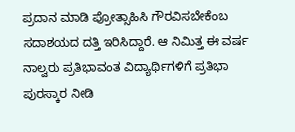ಪ್ರದಾನ ಮಾಡಿ ಪ್ರೋತ್ಸಾಹಿಸಿ ಗೌರವಿಸಬೇಕೆಂಬ ಸದಾಶಯದ ದತ್ತಿ ಇರಿಸಿದ್ದಾರೆ. ಆ ನಿಮಿತ್ತ ಈ ವರ್ಷ ನಾಲ್ವರು ಪ್ರತಿಭಾವಂತ ವಿದ್ಯಾರ್ಥಿಗಳಿಗೆ ಪ್ರತಿಭಾ ಪುರಸ್ಕಾರ ನೀಡಿ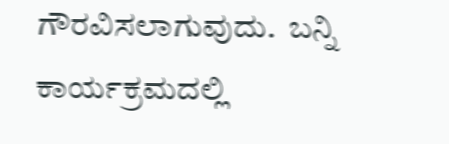ಗೌರವಿಸಲಾಗುವುದು.  ಬನ್ನಿ ಕಾರ್ಯಕ್ರಮದಲ್ಲಿ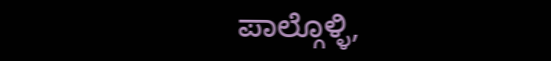ಪಾಲ್ಗೊಳ್ಳಿ,